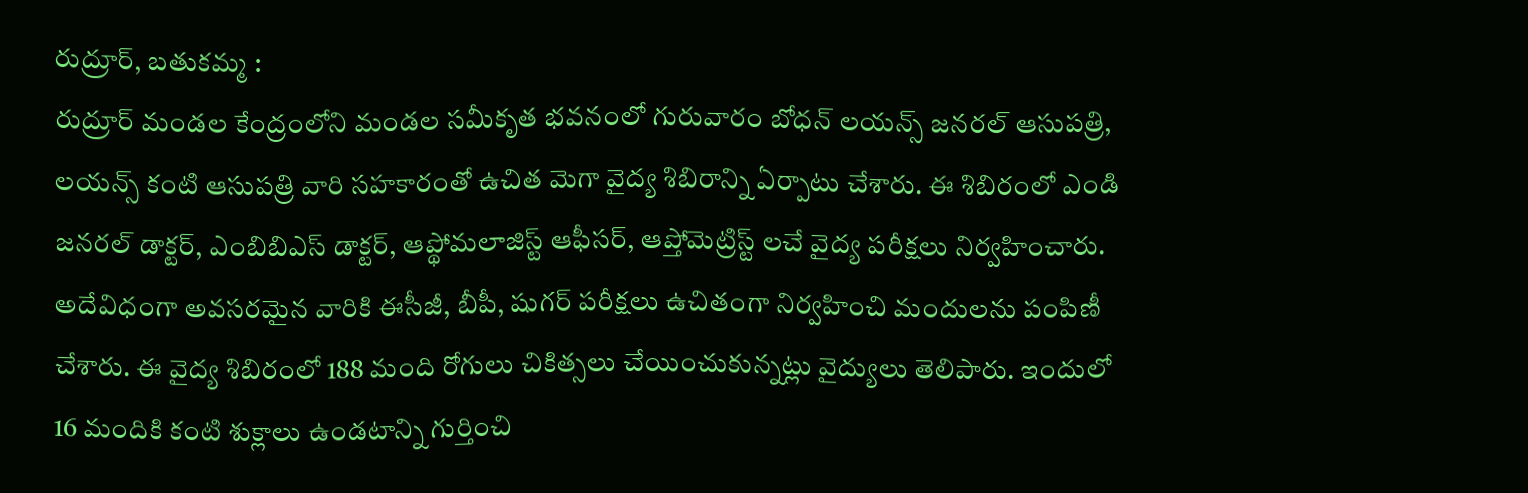రుద్రూర్, బతుకమ్మ :
రుద్రూర్ మండల కేంద్రంలోని మండల సమీకృత భవనంలో గురువారం బోధన్ లయన్స్ జనరల్ ఆసుపత్రి, లయన్స్ కంటి ఆసుపత్రి వారి సహకారంతో ఉచిత మెగా వైద్య శిబిరాన్ని ఏర్పాటు చేశారు. ఈ శిబిరంలో ఎండి జనరల్ డాక్టర్, ఎంబిబిఎస్ డాక్టర్, ఆప్థోమలాజిస్ట్ ఆఫీసర్, ఆప్తోమెట్రిస్ట్ లచే వైద్య పరీక్షలు నిర్వహించారు. అదేవిధంగా అవసరమైన వారికి ఈసీజీ, బీపీ, షుగర్ పరీక్షలు ఉచితంగా నిర్వహించి మందులను పంపిణీ చేశారు. ఈ వైద్య శిబిరంలో 188 మంది రోగులు చికిత్సలు చేయించుకున్నట్లు వైద్యులు తెలిపారు. ఇందులో 16 మందికి కంటి శుక్లాలు ఉండటాన్ని గుర్తించి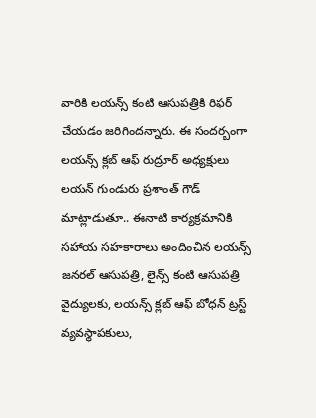వారికి లయన్స్ కంటి ఆసుపత్రికి రిఫర్ చేయడం జరిగిందన్నారు. ఈ సందర్బంగా లయన్స్ క్లబ్ ఆఫ్ రుద్రూర్ అధ్యక్షులు లయన్ గుండురు ప్రశాంత్ గౌడ్ మాట్లాడుతూ.. ఈనాటి కార్యక్రమానికి సహాయ సహకారాలు అందించిన లయన్స్ జనరల్ ఆసుపత్రి, లైన్స్ కంటి ఆసుపత్రి వైద్యులకు, లయన్స్ క్లబ్ ఆఫ్ బోధన్ ట్రస్ట్ వ్యవస్థాపకులు,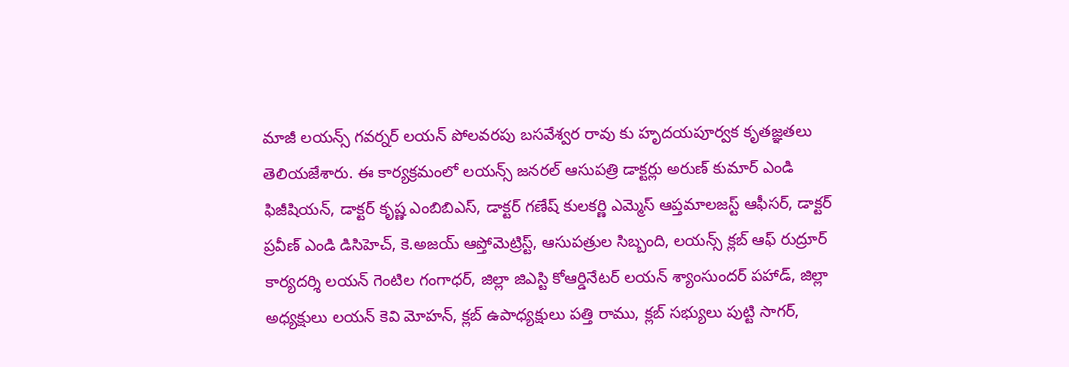మాజీ లయన్స్ గవర్నర్ లయన్ పోలవరపు బసవేశ్వర రావు కు హృదయపూర్వక కృతజ్ఞతలు తెలియజేశారు. ఈ కార్యక్రమంలో లయన్స్ జనరల్ ఆసుపత్రి డాక్టర్లు అరుణ్ కుమార్ ఎండి ఫిజీషియన్, డాక్టర్ కృష్ణ ఎంబిబిఎస్, డాక్టర్ గణేష్ కులకర్ణి ఎమ్మెస్ ఆప్తమాలజస్ట్ ఆఫీసర్, డాక్టర్ ప్రవీణ్ ఎండి డిసిహెచ్, కె.అజయ్ ఆప్తోమెట్రిస్ట్, ఆసుపత్రుల సిబ్బంది, లయన్స్ క్లబ్ ఆఫ్ రుద్రూర్ కార్యదర్శి లయన్ గెంటిల గంగాధర్, జిల్లా జిఎస్టి కోఆర్డినేటర్ లయన్ శ్యాంసుందర్ పహాడ్, జిల్లా అధ్యక్షులు లయన్ కెవి మోహన్, క్లబ్ ఉపాధ్యక్షులు పత్తి రాము, క్లబ్ సభ్యులు పుట్టి సాగర్,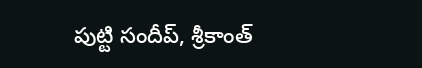పుట్టి సందీప్, శ్రీకాంత్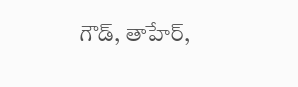గౌడ్, తాహేర్,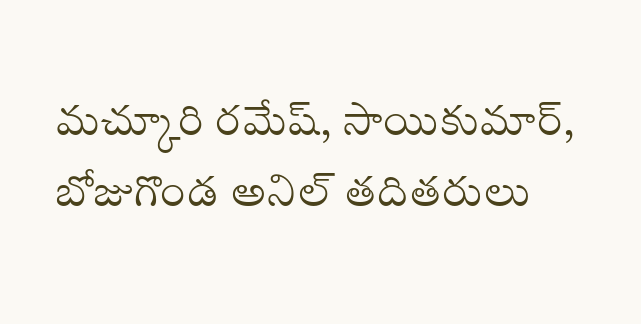మచ్కూరి రమేష్, సాయికుమార్, బోజుగొండ అనిల్ తదితరులు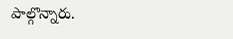పాల్గొన్నారు.